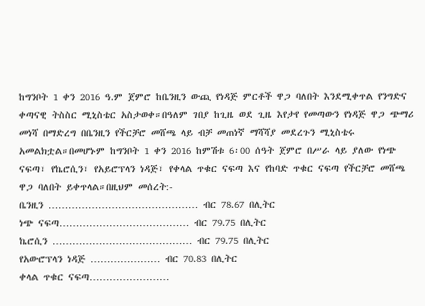ከግንቦት 1 ቀን 2016 ዓ.ም ጀምሮ ከቤንዚን ውጪ የነዳጅ ምርቶች ዋጋ ባለበት እንደሚቀጥል የንግድና ቀጣናዊ ትስስር ሚኒስቴር አስታወቀ።በዓለም ገበያ ከጊዜ ወደ ጊዜ እየታየ የመጣውን የነዳጅ ዋጋ ጭማሪ መነሻ በማድረግ በቤንዚን የችርቻሮ መሸጫ ላይ ብቻ መጠነኛ ማሻሻያ መደረጉን ሚኒስቴሩ አመልክቷል።በመሆኑም ከግንቦት 1 ቀን 2016 ከምሽቱ 6፡00 ሰዓት ጀምሮ በሥራ ላይ ያለው የነጭ ናፍጣ፣ የኬሮሲን፣ የአይሮፕላን ነዳጅ፣ የቀላል ጥቁር ናፍጣ እና የከባድ ጥቁር ናፍጣ የችርቻሮ መሸጫ ዋጋ ባለበት ይቀጥላል።በዚህም መሰረት:-
ቤንዚን ……………………………………… ብር 78.67 በሊትር
ነጭ ናፍጣ………………………………… ብር 79.75 በሊትር
ኬሮሲን …………………………………… ብር 79.75 በሊትር
የአውሮፕላን ነዳጅ ………………… ብር 70.83 በሊትር
ቀላል ጥቁር ናፍጣ……………………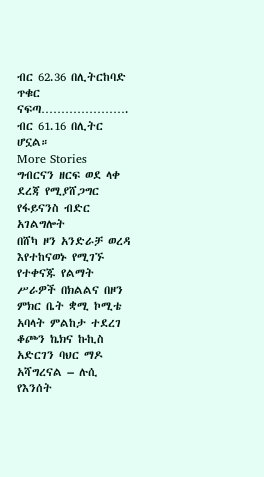ብር 62.36 በሊትርከባድ
ጥቁር ናፍጣ…………………. ብር 61.16 በሊትር ሆኗል።
More Stories
ግብርናን ዘርፍ ወደ ላቀ ደረጃ የሚያሸጋግር የፋይናንስ ብድር አገልግሎት
በሸካ ዞን አንድራቻ ወረዳ እየተከናወኑ የሚገኙ የተቀናጁ የልማት ሥራዎች በክልልና በዞን ምክር ቤት ቋሚ ኮሚቴ አባላት ምልከታ ተደረገ
ቆጮን ኬክና ኩኪስ አድርገን ባህር ማዶ አሻግረናል – ሉሲ የእንሰት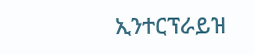ኢንተርፕራይዝ